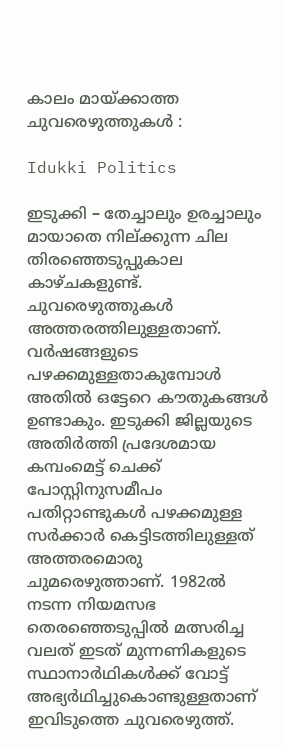കാലം മായ്ക്കാത്ത ചുവരെഴുത്തുകൾ :

Idukki Politics

ഇടുക്കി – തേച്ചാലും ഉരച്ചാലും മായാതെ നില്ക്കുന്ന ചില തിരഞ്ഞെടുപ്പുകാല കാഴ്ചകളുണ്ട്. ചുവരെഴുത്തുകൾ അത്തരത്തിലുള്ളതാണ്. വർഷങ്ങളുടെ പഴക്കമുള്ളതാകുമ്പോൾ അതിൽ ഒട്ടേറെ കൗതുകങ്ങൾ ഉണ്ടാകും. ഇടുക്കി ജില്ലയുടെ അതിർത്തി പ്രദേശമായ കമ്പംമെട്ട് ചെക്ക് പോസ്റ്റിനുസമീപം പതിറ്റാണ്ടുകൾ പഴക്കമുള്ള സർക്കാർ കെട്ടിടത്തിലുള്ളത് അത്തരമൊരു ചുമരെഴുത്താണ്. 1982ൽ നടന്ന നിയമസഭ തെരഞ്ഞെടുപ്പിൽ മത്സരിച്ച വലത് ഇടത് മുന്നണികളുടെ സ്ഥാനാർഥികൾക്ക് വോട്ട് അഭ്യർഥിച്ചുകൊണ്ടുള്ളതാണ് ഇവിടുത്തെ ചുവരെഴുത്ത്.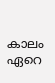കാലം ഏറെ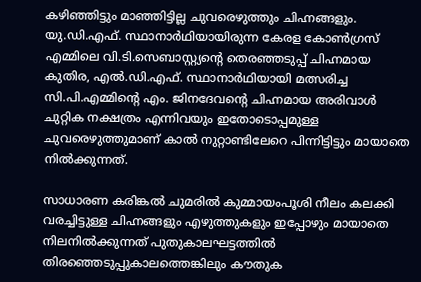കഴിഞ്ഞിട്ടും മാഞ്ഞിട്ടില്ല ചുവരെഴുത്തും ചിഹ്നങ്ങളും. യു.ഡി.എഫ്. സ്ഥാനാർഥിയായിരുന്ന കേരള കോൺഗ്രസ് എമ്മിലെ വി.ടി.സെബാസ്റ്റ്യന്റെ തെരഞ്ഞടുപ്പ് ചിഹ്നമായ കുതിര, എൽ.ഡി.എഫ്. സ്ഥാനാർഥിയായി മത്സരിച്ച സി.പി.എമ്മിന്റെ എം. ജിനദേവന്റെ ചിഹ്നമായ അരിവാൾ ചുറ്റിക നക്ഷത്രം എന്നിവയും ഇതോടൊപ്പമുള്ള ചുവരെഴുത്തുമാണ് കാൽ നുറ്റാണ്ടിലേറെ പിന്നിട്ടിട്ടും മായാതെ നിൽക്കുന്നത്.

സാധാരണ കരിങ്കൽ ചുമരിൽ കുമ്മായംപൂശി നീലം കലക്കി വരച്ചിട്ടുള്ള ചിഹ്നങ്ങളും എഴുത്തുകളും ഇപ്പോഴും മായാതെ നിലനിൽക്കുന്നത് പുതുകാലഘട്ടത്തിൽ തിരഞ്ഞെടുപ്പുകാലത്തെങ്കിലും കൗതുക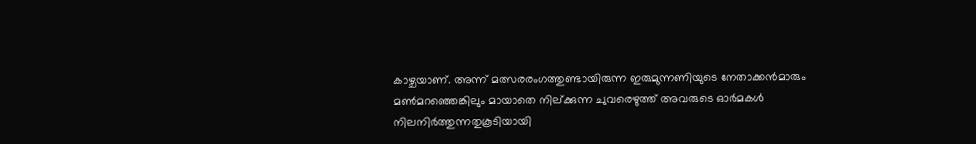കാഴ്ചയാണ്. അന്ന് മത്സരരംഗത്തുണ്ടായിരുന്ന ഇരുമുന്നണിയുടെ നേതാക്കൻമാരും മൺമറഞ്ഞെങ്കിലും മായാതെ നില്ക്കുന്ന ചുവരെഴുത്ത് അവരുടെ ഓർമകൾ നിലനിർത്തുന്നതുകൂടിയായി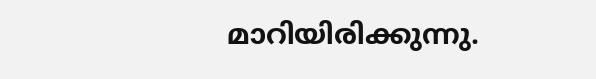മാറിയിരിക്കുന്നു.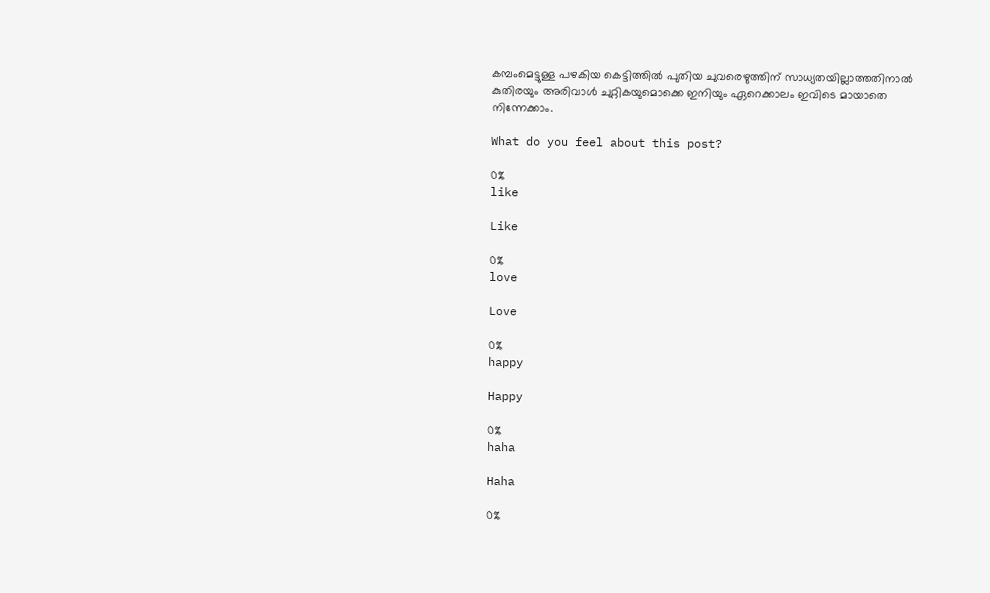കമ്പംമെട്ടുള്ള പഴകിയ കെട്ടിത്തിൽ പുതിയ ചുവരെഴുത്തിന് സാധ്യതയില്ലാത്തതിനാൽ കുതിരയും അരിവാൾ ചുറ്റികയുമൊക്കെ ഇനിയും ഏറെക്കാലം ഇവിടെ മായാതെ നിന്നേക്കാം.

What do you feel about this post?

0%
like

Like

0%
love

Love

0%
happy

Happy

0%
haha

Haha

0%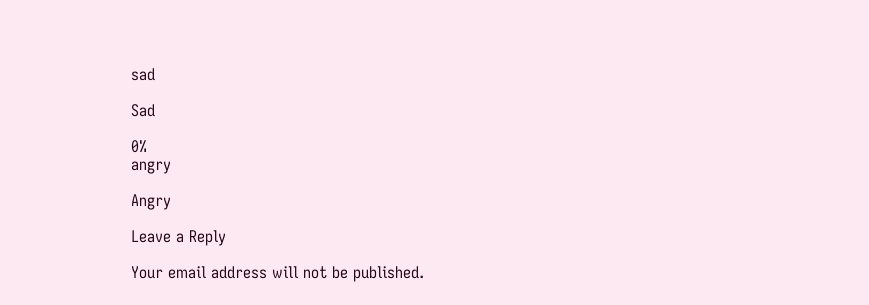sad

Sad

0%
angry

Angry

Leave a Reply

Your email address will not be published.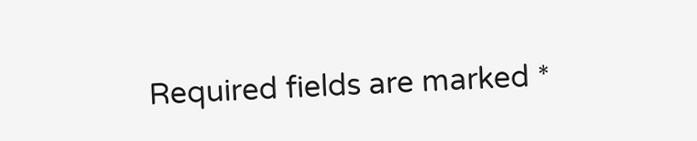Required fields are marked *